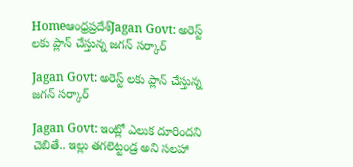Homeఆంధ్రప్రదేశ్‌Jagan Govt: అరెస్ట్ లకు ప్లాన్ చేస్తున్న జగన్ సర్కార్

Jagan Govt: అరెస్ట్ లకు ప్లాన్ చేస్తున్న జగన్ సర్కార్

Jagan Govt: ఇంట్లో ఎలుక దూరిందని చెబితే.. ఇల్లు తగలెట్టండ్ర అని సలహా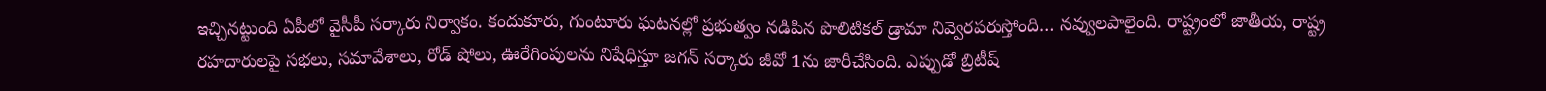ఇచ్చినట్టుంది ఏపీలో వైసీపీ సర్కారు నిర్వాకం. కందుకూరు, గుంటూరు ఘటనల్లో ప్రభుత్వం నడిపిన పొలిటికల్ డ్రామా నివ్వెరపరుస్తోంది… నవ్వులపాలైంది. రాష్ట్రంలో జాతీయ, రాష్ట్ర రహదారులపై సభలు, సమావేశాలు, రోడ్ షోలు, ఊరేగింపులను నిషేధిస్తూ జగన్ సర్కారు జీవో 1ను జారీచేసింది. ఎప్పుడో బ్రిటీష్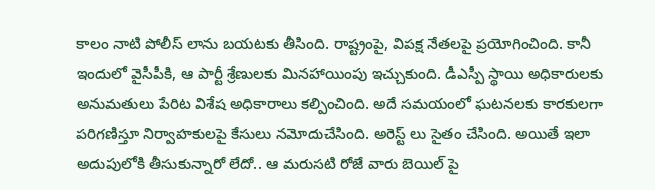కాలం నాటి పోలీస్ లాను బయటకు తీసింది. రాష్ట్రంపై, విపక్ష నేతలపై ప్రయోగించింది. కానీ ఇందులో వైసీపీకి, ఆ పార్టీ శ్రేణులకు మినహాయింపు ఇచ్చుకుంది. డీఎస్పీ స్థాయి అధికారులకు అనుమతులు పేరిట విశేష అధికారాలు కల్పించింది. అదే సమయంలో ఘటనలకు కారకులగా పరిగణిస్తూ నిర్వాహకులపై కేసులు నమోదుచేసింది. అరెస్ట్ లు సైతం చేసింది. అయితే ఇలా అదుపులోకి తీసుకున్నారో లేదో.. ఆ మరుసటి రోజే వారు బెయిల్ పై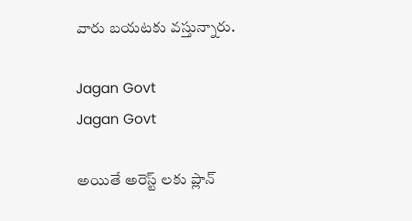వారు బయటకు వస్తున్నారు.

Jagan Govt
Jagan Govt

అయితే అరెస్ట్ లకు ప్లాన్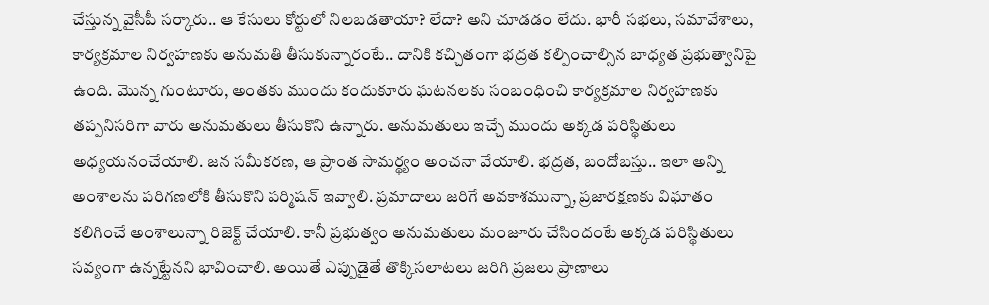చేస్తున్న వైసీపీ సర్కారు.. ఆ కేసులు కోర్టులో నిలబడతాయా? లేదా? అని చూడడం లేదు. భారీ సభలు, సమావేశాలు, కార్యక్రమాల నిర్వహణకు అనుమతి తీసుకున్నారంటే.. దానికి కచ్చితంగా భద్రత కల్పించాల్సిన బాధ్యత ప్రభుత్వానిపై ఉంది. మొన్న గుంటూరు, అంతకు ముందు కందుకూరు ఘటనలకు సంబంధించి కార్యక్రమాల నిర్వహణకు తప్పనిసరిగా వారు అనుమతులు తీసుకొని ఉన్నారు. అనుమతులు ఇచ్చే ముందు అక్కడ పరిస్థితులు అధ్యయనంచేయాలి. జన సమీకరణ, ఆ ప్రాంత సామర్థ్యం అంచనా వేయాలి. భద్రత, బందోబస్తు.. ఇలా అన్ని అంశాలను పరిగణలోకి తీసుకొని పర్మిషన్ ఇవ్వాలి. ప్రమాదాలు జరిగే అవకాశమున్నా, ప్రజారక్షణకు విఘాతం కలిగించే అంశాలున్నా రిజెక్ట్ చేయాలి. కానీ ప్రభుత్వం అనుమతులు మంజూరు చేసిందంటే అక్కడ పరిస్థితులు సవ్యంగా ఉన్నట్టేనని భావించాలి. అయితే ఎప్పుడైతే తొక్కిసలాటలు జరిగి ప్రజలు ప్రాణాలు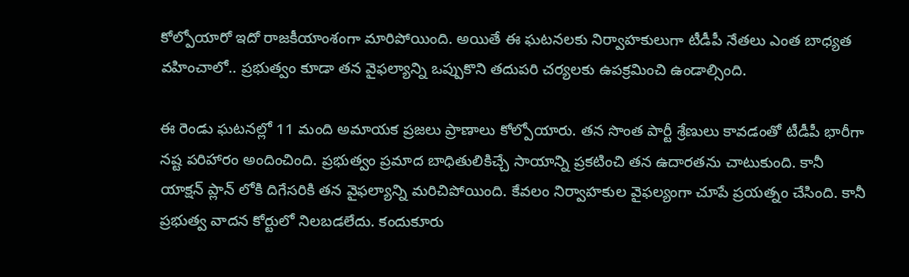కోల్పోయారో ఇదో రాజకీయాంశంగా మారిపోయింది. అయితే ఈ ఘటనలకు నిర్వాహకులుగా టీడీపీ నేతలు ఎంత బాధ్యత వహించాలో.. ప్రభుత్వం కూడా తన వైఫల్యాన్ని ఒప్పుకొని తదుపరి చర్యలకు ఉపక్రమించి ఉండాల్సింది.

ఈ రెండు ఘటనల్లో 11 మంది అమాయక ప్రజలు ప్రాణాలు కోల్పోయారు. తన సొంత పార్టీ శ్రేణులు కావడంతో టీడీపీ భారీగా నష్ట పరిహారం అందించింది. ప్రభుత్వం ప్రమాద బాధితులికిచ్చే సాయాన్ని ప్రకటించి తన ఉదారతను చాటుకుంది. కానీ యాక్షన్ ప్లాన్ లోకి దిగేసరికి తన వైఫల్యాన్ని మరిచిపోయింది. కేవలం నిర్వాహకుల వైఫల్యంగా చూపే ప్రయత్నం చేసింది. కానీ ప్రభుత్వ వాదన కోర్టులో నిలబడలేదు. కందుకూరు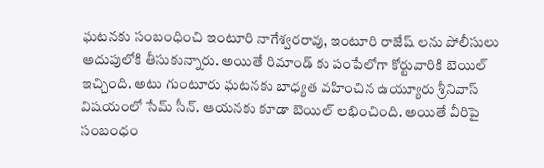ఘటనకు సంబంధించి ఇంటూరి నాగేశ్వరరావు, ఇంటూరి రాజేష్ లను పోలీసులు అదుపులోకి తీసుకున్నారు. అయితే రిమాండ్ కు పంపేలోగా కోర్టువారికి బెయిల్ ఇచ్చింది. అటు గుంటూరు ఘటనకు బాధ్యత వహించిన ఉయ్యూరు శ్రీనివాస్ విషయంలో సేమ్ సీన్. ఆయనకు కూడా బెయిల్ లభించింది. అయితే వీరిపై సంబంధం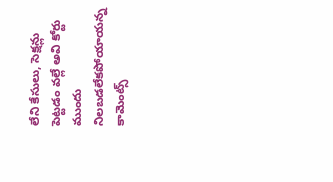లేని కేసులు, సెక్షన్లు పెట్టడం వల్లే అవి కోర్టు ముందు నిలబడలేకపోయాయన్న కామెంట్స్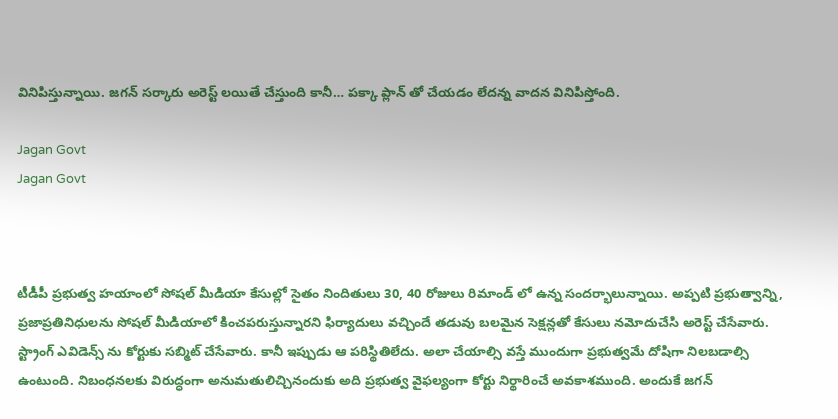వినిపిస్తున్నాయి. జగన్ సర్కారు అరెస్ట్ లయితే చేస్తుంది కానీ… పక్కా ప్లాన్ తో చేయడం లేదన్న వాదన వినిపిస్తోంది.

Jagan Govt
Jagan Govt



టీడీపీ ప్రభుత్వ హయాంలో సోషల్ మీడియా కేసుల్లో సైతం నిందితులు 30, 40 రోజులు రిమాండ్ లో ఉన్న సందర్భాలున్నాయి. అప్పటి ప్రభుత్వాన్ని, ప్రజాప్రతినిధులను సోషల్ మీడియాలో కించపరుస్తున్నారని ఫిర్యాదులు వచ్చిందే తడువు బలమైన సెక్షన్లతో కేసులు నమోదుచేసి అరెస్ట్ చేసేవారు. స్ట్రాంగ్ ఎవిడెన్స్ ను కోర్టుకు సబ్మిట్ చేసేవారు. కానీ ఇప్పుడు ఆ పరిస్థితిలేదు. అలా చేయాల్సి వస్తే ముందుగా ప్రభుత్వమే దోషిగా నిలబడాల్సి ఉంటుంది. నిబంధనలకు విరుద్ధంగా అనుమతులిచ్చినందుకు అది ప్రభుత్వ వైఫల్యంగా కోర్టు నిర్థారించే అవకాశముంది. అందుకే జగన్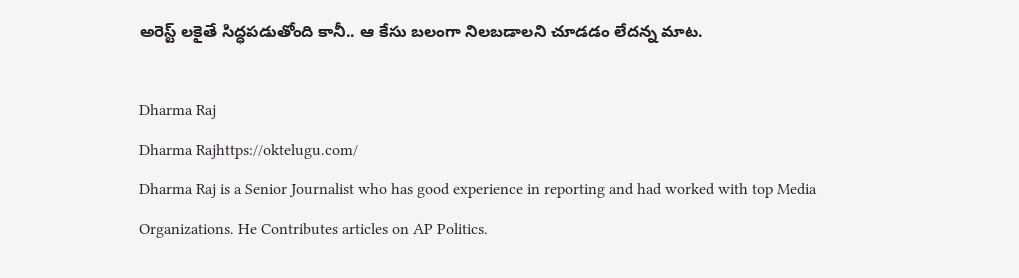అరెస్ట్ లకైతే సిద్ధపడుతోంది కానీ.. ఆ కేసు బలంగా నిలబడాలని చూడడం లేదన్న మాట.

Dharma Raj
Dharma Rajhttps://oktelugu.com/
Dharma Raj is a Senior Journalist who has good experience in reporting and had worked with top Media Organizations. He Contributes articles on AP Politics.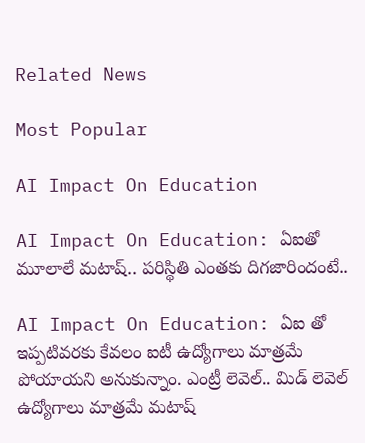Related News

Most Popular

AI Impact On Education

AI Impact On Education: ఏఐతో మూలాలే మటాష్.. పరిస్థితి ఎంతకు దిగజారిందంటే..

AI Impact On Education: ఏఐ తో ఇప్పటివరకు కేవలం ఐటీ ఉద్యోగాలు మాత్రమే పోయాయని అనుకున్నాం. ఎంట్రీ లెవెల్.. మిడ్ లెవెల్ ఉద్యోగాలు మాత్రమే మటాష్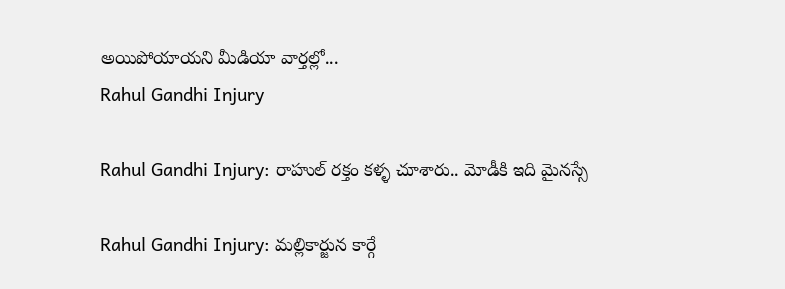అయిపోయాయని మీడియా వార్తల్లో...
Rahul Gandhi Injury

Rahul Gandhi Injury: రాహుల్ రక్తం కళ్ళ చూశారు.. మోడీకి ఇది మైనస్సే

Rahul Gandhi Injury: మల్లికార్జున కార్గే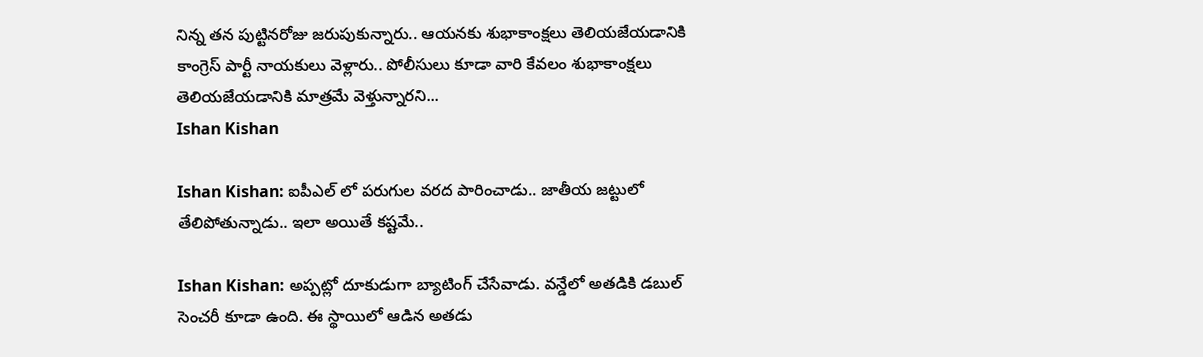నిన్న తన పుట్టినరోజు జరుపుకున్నారు.. ఆయనకు శుభాకాంక్షలు తెలియజేయడానికి కాంగ్రెస్ పార్టీ నాయకులు వెళ్లారు.. పోలీసులు కూడా వారి కేవలం శుభాకాంక్షలు తెలియజేయడానికి మాత్రమే వెళ్తున్నారని...
Ishan Kishan

Ishan Kishan: ఐపీఎల్ లో పరుగుల వరద పారించాడు.. జాతీయ జట్టులో తేలిపోతున్నాడు.. ఇలా అయితే కష్టమే..

Ishan Kishan: అప్పట్లో దూకుడుగా బ్యాటింగ్ చేసేవాడు. వన్డేలో అతడికి డబుల్ సెంచరీ కూడా ఉంది. ఈ స్థాయిలో ఆడిన అతడు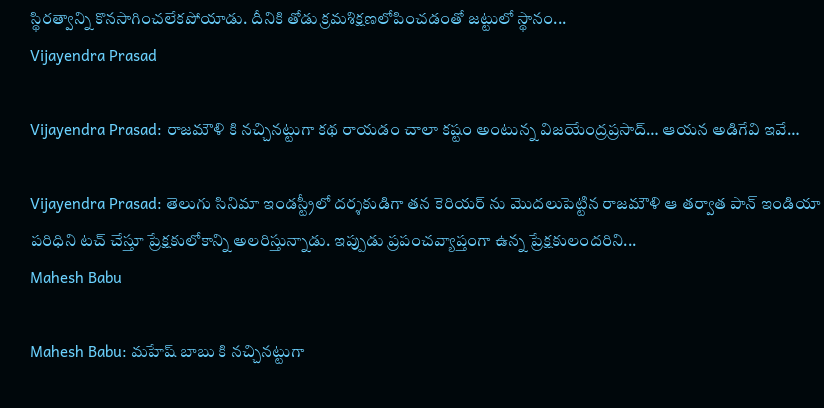స్థిరత్వాన్ని కొనసాగించలేకపోయాడు. దీనికి తోడు క్రమశిక్షణలోపించడంతో జట్టులో స్థానం...
Vijayendra Prasad

Vijayendra Prasad: రాజమౌళి కి నచ్చినట్టుగా కథ రాయడం చాలా కష్టం అంటున్న విజయేంద్రప్రసాద్… ఆయన అడిగేవి ఇవే…

Vijayendra Prasad: తెలుగు సినిమా ఇండస్ట్రీలో దర్శకుడిగా తన కెరియర్ ను మొదలుపెట్టిన రాజమౌళి ఆ తర్వాత పాన్ ఇండియా పరిధిని టచ్ చేస్తూ ప్రేక్షకులోకాన్ని అలరిస్తున్నాడు. ఇప్పుడు ప్రపంచవ్యాప్తంగా ఉన్న ప్రేక్షకులందరిని...
Mahesh Babu

Mahesh Babu: మహేష్ బాబు కి నచ్చినట్టుగా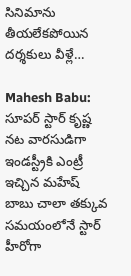సినిమాను తీయలేకపోయిన దర్శకులు వీళ్లే…

Mahesh Babu: సూపర్ స్టార్ కృష్ణ నట వారసుడిగా ఇండస్ట్రీకి ఎంట్రీ ఇచ్చిన మహేష్ బాబు చాలా తక్కువ సమయంలోనే స్టార్ హీరోగా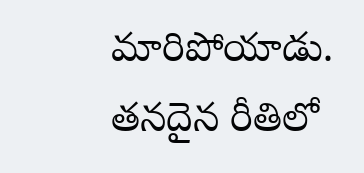మారిపోయాడు. తనదైన రీతిలో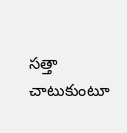సత్తా చాటుకుంటూ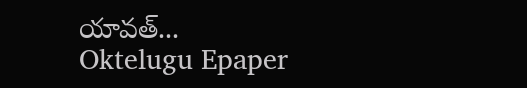యావత్...
Oktelugu Epaper